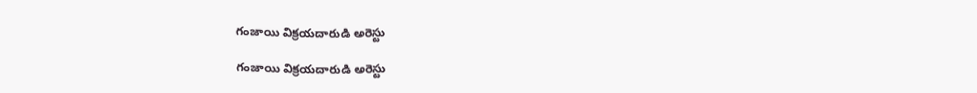గంజాయి విక్రయదారుడి అరెస్టు

గంజాయి విక్రయదారుడి అరెస్టు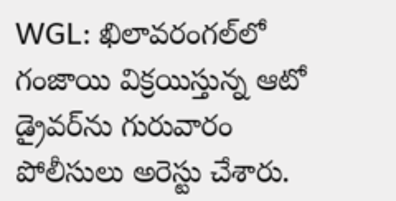WGL: ఖిలావరంగల్‌లో గంజాయి విక్రయిస్తున్న ఆటో డ్రైవర్‌ను గురువారం పోలీసులు అరెస్టు చేశారు.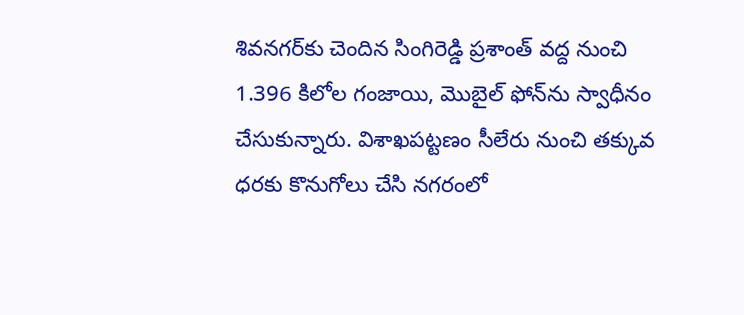శివనగర్‌కు చెందిన సింగిరెడ్డి ప్రశాంత్ వద్ద నుంచి 1.396 కిలోల గంజాయి, మొబైల్ ఫోన్‌ను స్వాధీనం చేసుకున్నారు. విశాఖపట్టణం సీలేరు నుంచి తక్కువ ధరకు కొనుగోలు చేసి నగరంలో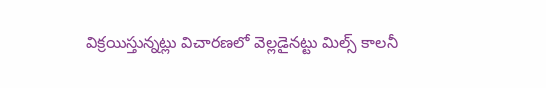విక్రయిస్తున్నట్లు విచారణలో వెల్లడైనట్టు మిల్స్ కాలనీ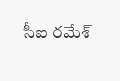సీఐ రమేశ్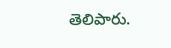తెలిపారు.